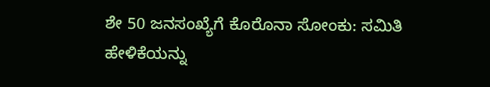ಶೇ 50 ಜನಸಂಖ್ಯೆಗೆ ಕೊರೊನಾ ಸೋಂಕು: ಸಮಿತಿ ಹೇಳಿಕೆಯನ್ನು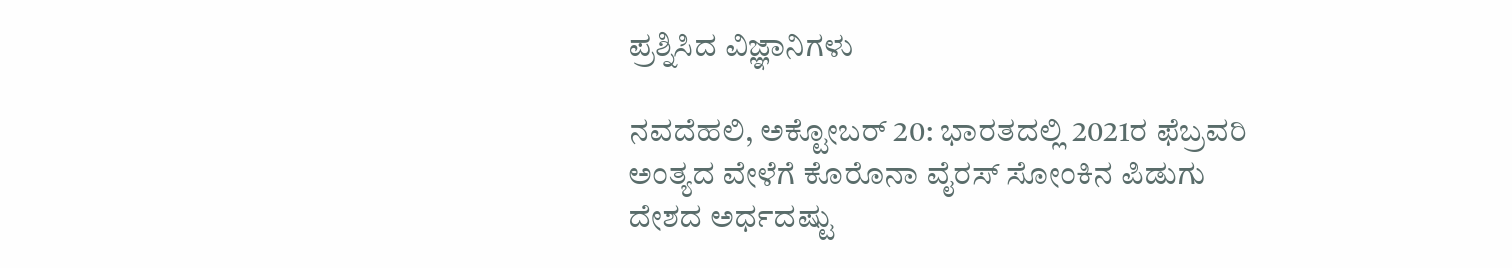ಪ್ರಶ್ನಿಸಿದ ವಿಜ್ಞಾನಿಗಳು

ನವದೆಹಲಿ, ಅಕ್ಟೋಬರ್ 20: ಭಾರತದಲ್ಲಿ 2021ರ ಫೆಬ್ರವರಿ ಅಂತ್ಯದ ವೇಳೆಗೆ ಕೊರೊನಾ ವೈರಸ್ ಸೋಂಕಿನ ಪಿಡುಗು ದೇಶದ ಅರ್ಧದಷ್ಟು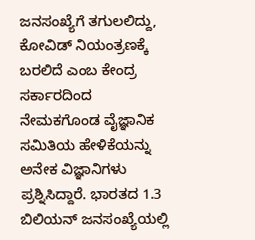ಜನಸಂಖ್ಯೆಗೆ ತಗುಲಲಿದ್ದು, ಕೋವಿಡ್ ನಿಯಂತ್ರಣಕ್ಕೆ ಬರಲಿದೆ ಎಂಬ ಕೇಂದ್ರ ಸರ್ಕಾರದಿಂದ ನೇಮಕಗೊಂಡ ವೈಜ್ಞಾನಿಕ ಸಮಿತಿಯ ಹೇಳಿಕೆಯನ್ನು ಅನೇಕ ವಿಜ್ಞಾನಿಗಳು ಪ್ರಶ್ನಿಸಿದ್ದಾರೆ. ಭಾರತದ 1.3 ಬಿಲಿಯನ್ ಜನಸಂಖ್ಯೆಯಲ್ಲಿ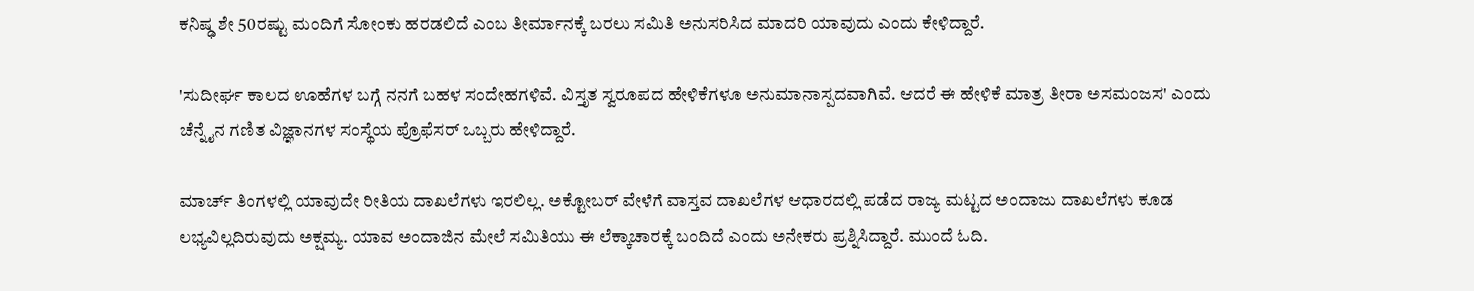ಕನಿಷ್ಢ ಶೇ 50ರಷ್ಟು ಮಂದಿಗೆ ಸೋಂಕು ಹರಡಲಿದೆ ಎಂಬ ತೀರ್ಮಾನಕ್ಕೆ ಬರಲು ಸಮಿತಿ ಅನುಸರಿಸಿದ ಮಾದರಿ ಯಾವುದು ಎಂದು ಕೇಳಿದ್ದಾರೆ.

'ಸುದೀರ್ಘ ಕಾಲದ ಊಹೆಗಳ ಬಗ್ಗೆ ನನಗೆ ಬಹಳ ಸಂದೇಹಗಳಿವೆ. ವಿಸ್ತೃತ ಸ್ವರೂಪದ ಹೇಳಿಕೆಗಳೂ ಅನುಮಾನಾಸ್ಪದವಾಗಿವೆ. ಆದರೆ ಈ ಹೇಳಿಕೆ ಮಾತ್ರ ತೀರಾ ಅಸಮಂಜಸ' ಎಂದು ಚೆನ್ನೈನ ಗಣಿತ ವಿಜ್ಞಾನಗಳ ಸಂಸ್ಥೆಯ ಪ್ರೊಫೆಸರ್ ಒಬ್ಬರು ಹೇಳಿದ್ದಾರೆ.

ಮಾರ್ಚ್ ತಿಂಗಳಲ್ಲಿ ಯಾವುದೇ ರೀತಿಯ ದಾಖಲೆಗಳು ಇರಲಿಲ್ಲ. ಅಕ್ಟೋಬರ್ ವೇಳೆಗೆ ವಾಸ್ತವ ದಾಖಲೆಗಳ ಆಧಾರದಲ್ಲಿ ಪಡೆದ ರಾಜ್ಯ ಮಟ್ಟದ ಅಂದಾಜು ದಾಖಲೆಗಳು ಕೂಡ ಲಭ್ಯವಿಲ್ಲದಿರುವುದು ಅಕ್ಷಮ್ಯ. ಯಾವ ಅಂದಾಜಿನ ಮೇಲೆ ಸಮಿತಿಯು ಈ ಲೆಕ್ಕಾಚಾರಕ್ಕೆ ಬಂದಿದೆ ಎಂದು ಅನೇಕರು ಪ್ರಶ್ನಿಸಿದ್ದಾರೆ. ಮುಂದೆ ಓದಿ.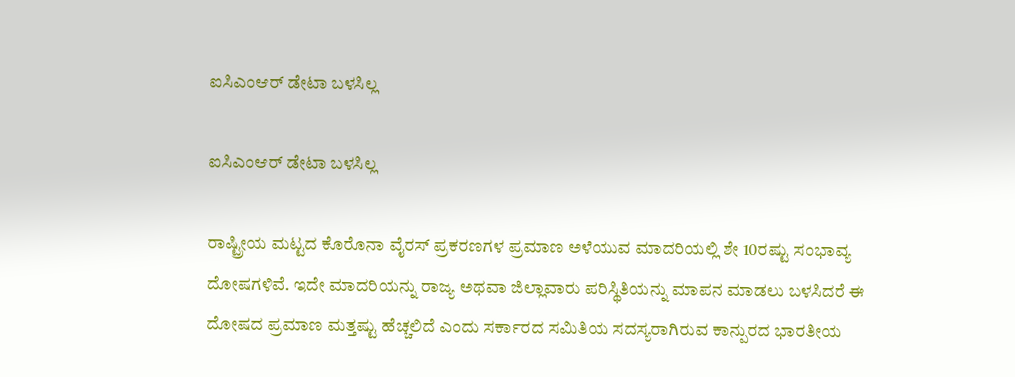ಐಸಿಎಂಆರ್ ಡೇಟಾ ಬಳಸಿಲ್ಲ

ಐಸಿಎಂಆರ್ ಡೇಟಾ ಬಳಸಿಲ್ಲ

ರಾಷ್ಟ್ರೀಯ ಮಟ್ಟದ ಕೊರೊನಾ ವೈರಸ್ ಪ್ರಕರಣಗಳ ಪ್ರಮಾಣ ಅಳೆಯುವ ಮಾದರಿಯಲ್ಲಿ ಶೇ 10ರಷ್ಟು ಸಂಭಾವ್ಯ ದೋಷಗಳಿವೆ. ಇದೇ ಮಾದರಿಯನ್ನು ರಾಜ್ಯ ಅಥವಾ ಜಿಲ್ಲಾವಾರು ಪರಿಸ್ಥಿತಿಯನ್ನು ಮಾಪನ ಮಾಡಲು ಬಳಸಿದರೆ ಈ ದೋಷದ ಪ್ರಮಾಣ ಮತ್ತಷ್ಟು ಹೆಚ್ಚಲಿದೆ ಎಂದು ಸರ್ಕಾರದ ಸಮಿತಿಯ ಸದಸ್ಯರಾಗಿರುವ ಕಾನ್ಪುರದ ಭಾರತೀಯ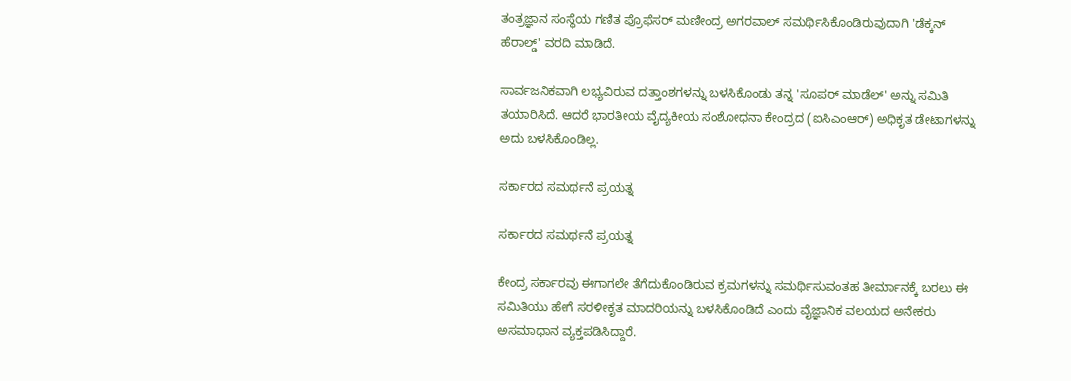ತಂತ್ರಜ್ಞಾನ ಸಂಸ್ಥೆಯ ಗಣಿತ ಪ್ರೊಫೆಸರ್ ಮಣೀಂದ್ರ ಅಗರವಾಲ್ ಸಮರ್ಥಿಸಿಕೊಂಡಿರುವುದಾಗಿ 'ಡೆಕ್ಕನ್ ಹೆರಾಲ್ಡ್' ವರದಿ ಮಾಡಿದೆ.

ಸಾರ್ವಜನಿಕವಾಗಿ ಲಭ್ಯವಿರುವ ದತ್ತಾಂಶಗಳನ್ನು ಬಳಸಿಕೊಂಡು ತನ್ನ 'ಸೂಪರ್ ಮಾಡೆಲ್' ಅನ್ನು ಸಮಿತಿ ತಯಾರಿಸಿದೆ. ಆದರೆ ಭಾರತೀಯ ವೈದ್ಯಕೀಯ ಸಂಶೋಧನಾ ಕೇಂದ್ರದ (ಐಸಿಎಂಆರ್) ಅಧಿಕೃತ ಡೇಟಾಗಳನ್ನು ಅದು ಬಳಸಿಕೊಂಡಿಲ್ಲ.

ಸರ್ಕಾರದ ಸಮರ್ಥನೆ ಪ್ರಯತ್ನ

ಸರ್ಕಾರದ ಸಮರ್ಥನೆ ಪ್ರಯತ್ನ

ಕೇಂದ್ರ ಸರ್ಕಾರವು ಈಗಾಗಲೇ ತೆಗೆದುಕೊಂಡಿರುವ ಕ್ರಮಗಳನ್ನು ಸಮರ್ಥಿಸುವಂತಹ ತೀರ್ಮಾನಕ್ಕೆ ಬರಲು ಈ ಸಮಿತಿಯು ಹೇಗೆ ಸರಳೀಕೃತ ಮಾದರಿಯನ್ನು ಬಳಸಿಕೊಂಡಿದೆ ಎಂದು ವೈಜ್ಞಾನಿಕ ವಲಯದ ಅನೇಕರು ಅಸಮಾಧಾನ ವ್ಯಕ್ತಪಡಿಸಿದ್ದಾರೆ.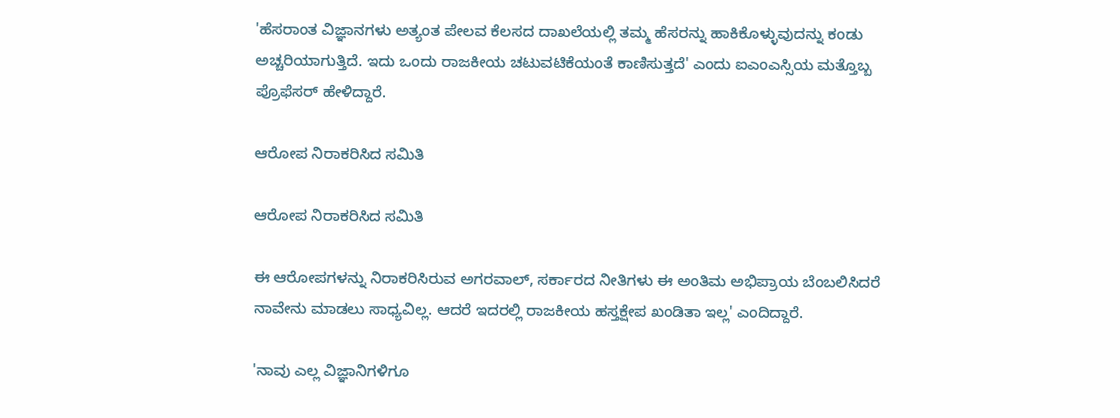'ಹೆಸರಾಂತ ವಿಜ್ಞಾನಗಳು ಅತ್ಯಂತ ಪೇಲವ ಕೆಲಸದ ದಾಖಲೆಯಲ್ಲಿ ತಮ್ಮ ಹೆಸರನ್ನು ಹಾಕಿಕೊಳ್ಳುವುದನ್ನು ಕಂಡು ಅಚ್ಚರಿಯಾಗುತ್ತಿದೆ. ಇದು ಒಂದು ರಾಜಕೀಯ ಚಟುವಟಿಕೆಯಂತೆ ಕಾಣಿಸುತ್ತದೆ' ಎಂದು ಐಎಂಎಸ್ಸಿಯ ಮತ್ತೊಬ್ಬ ಪ್ರೊಫೆಸರ್ ಹೇಳಿದ್ದಾರೆ.

ಆರೋಪ ನಿರಾಕರಿಸಿದ ಸಮಿತಿ

ಆರೋಪ ನಿರಾಕರಿಸಿದ ಸಮಿತಿ

ಈ ಆರೋಪಗಳನ್ನು ನಿರಾಕರಿಸಿರುವ ಅಗರವಾಲ್, ಸರ್ಕಾರದ ನೀತಿಗಳು ಈ ಅಂತಿಮ ಅಭಿಪ್ರಾಯ ಬೆಂಬಲಿಸಿದರೆ ನಾವೇನು ಮಾಡಲು ಸಾಧ್ಯವಿಲ್ಲ. ಆದರೆ ಇದರಲ್ಲಿ ರಾಜಕೀಯ ಹಸ್ತಕ್ಷೇಪ ಖಂಡಿತಾ ಇಲ್ಲ' ಎಂದಿದ್ದಾರೆ.

'ನಾವು ಎಲ್ಲ ವಿಜ್ಞಾನಿಗಳಿಗೂ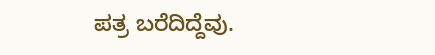ಪತ್ರ ಬರೆದಿದ್ದೆವು.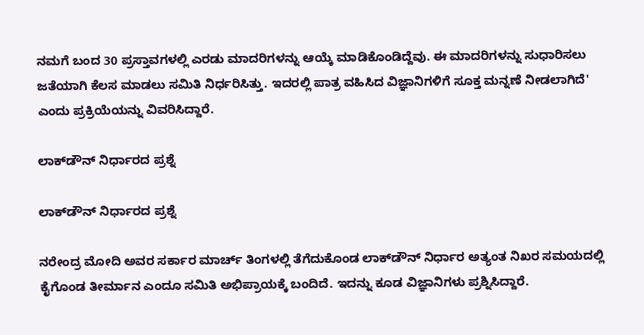ನಮಗೆ ಬಂದ 30 ಪ್ರಸ್ತಾವಗಳಲ್ಲಿ ಎರಡು ಮಾದರಿಗಳನ್ನು ಆಯ್ಕೆ ಮಾಡಿಕೊಂಡಿದ್ದೆವು. ಈ ಮಾದರಿಗಳನ್ನು ಸುಧಾರಿಸಲು ಜತೆಯಾಗಿ ಕೆಲಸ ಮಾಡಲು ಸಮಿತಿ ನಿರ್ಧರಿಸಿತ್ತು. ಇದರಲ್ಲಿ ಪಾತ್ರ ವಹಿಸಿದ ವಿಜ್ಞಾನಿಗಳಿಗೆ ಸೂಕ್ತ ಮನ್ನಣೆ ನೀಡಲಾಗಿದೆ' ಎಂದು ಪ್ರಕ್ರಿಯೆಯನ್ನು ವಿವರಿಸಿದ್ದಾರೆ.

ಲಾಕ್‌ಡೌನ್ ನಿರ್ಧಾರದ ಪ್ರಶ್ನೆ

ಲಾಕ್‌ಡೌನ್ ನಿರ್ಧಾರದ ಪ್ರಶ್ನೆ

ನರೇಂದ್ರ ಮೋದಿ ಅವರ ಸರ್ಕಾರ ಮಾರ್ಚ್ ತಿಂಗಳಲ್ಲಿ ತೆಗೆದುಕೊಂಡ ಲಾಕ್‌ಡೌನ್ ನಿರ್ಧಾರ ಅತ್ಯಂತ ನಿಖರ ಸಮಯದಲ್ಲಿ ಕೈಗೊಂಡ ತೀರ್ಮಾನ ಎಂದೂ ಸಮಿತಿ ಅಭಿಪ್ರಾಯಕ್ಕೆ ಬಂದಿದೆ. ಇದನ್ನು ಕೂಡ ವಿಜ್ಞಾನಿಗಳು ಪ್ರಶ್ನಿಸಿದ್ದಾರೆ.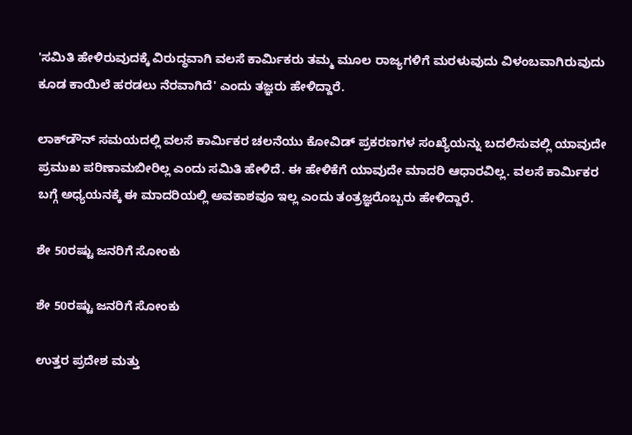'ಸಮಿತಿ ಹೇಳಿರುವುದಕ್ಕೆ ವಿರುದ್ಧವಾಗಿ ವಲಸೆ ಕಾರ್ಮಿಕರು ತಮ್ಮ ಮೂಲ ರಾಜ್ಯಗಳಿಗೆ ಮರಳುವುದು ವಿಳಂಬವಾಗಿರುವುದು ಕೂಡ ಕಾಯಿಲೆ ಹರಡಲು ನೆರವಾಗಿದೆ' ಎಂದು ತಜ್ಞರು ಹೇಳಿದ್ದಾರೆ.

ಲಾಕ್‌ಡೌನ್ ಸಮಯದಲ್ಲಿ ವಲಸೆ ಕಾರ್ಮಿಕರ ಚಲನೆಯು ಕೋವಿಡ್ ಪ್ರಕರಣಗಳ ಸಂಖ್ಯೆಯನ್ನು ಬದಲಿಸುವಲ್ಲಿ ಯಾವುದೇ ಪ್ರಮುಖ ಪರಿಣಾಮಬೀರಿಲ್ಲ ಎಂದು ಸಮಿತಿ ಹೇಳಿದೆ. ಈ ಹೇಳಿಕೆಗೆ ಯಾವುದೇ ಮಾದರಿ ಆಧಾರವಿಲ್ಲ. ವಲಸೆ ಕಾರ್ಮಿಕರ ಬಗ್ಗೆ ಅಧ್ಯಯನಕ್ಕೆ ಈ ಮಾದರಿಯಲ್ಲಿ ಅವಕಾಶವೂ ಇಲ್ಲ ಎಂದು ತಂತ್ರಜ್ಞರೊಬ್ಬರು ಹೇಳಿದ್ದಾರೆ.

ಶೇ 50ರಷ್ಟು ಜನರಿಗೆ ಸೋಂಕು

ಶೇ 50ರಷ್ಟು ಜನರಿಗೆ ಸೋಂಕು

ಉತ್ತರ ಪ್ರದೇಶ ಮತ್ತು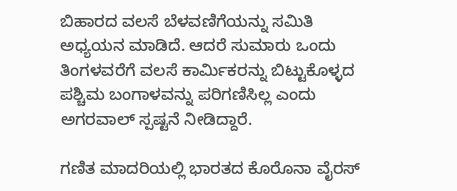ಬಿಹಾರದ ವಲಸೆ ಬೆಳವಣಿಗೆಯನ್ನು ಸಮಿತಿ ಅಧ್ಯಯನ ಮಾಡಿದೆ. ಆದರೆ ಸುಮಾರು ಒಂದು ತಿಂಗಳವರೆಗೆ ವಲಸೆ ಕಾರ್ಮಿಕರನ್ನು ಬಿಟ್ಟುಕೊಳ್ಳದ ಪಶ್ಚಿಮ ಬಂಗಾಳವನ್ನು ಪರಿಗಣಿಸಿಲ್ಲ ಎಂದು ಅಗರವಾಲ್ ಸ್ಪಷ್ಟನೆ ನೀಡಿದ್ದಾರೆ.

ಗಣಿತ ಮಾದರಿಯಲ್ಲಿ ಭಾರತದ ಕೊರೊನಾ ವೈರಸ್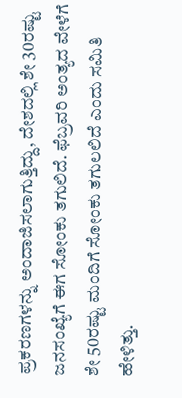ಪ್ರಕರಣಗಳನ್ನು ಅಂದಾಜಿಸಲಾಗುತ್ತಿದ್ದು, ದೇಶದಲ್ಲಿ ಶೇ 30ರಷ್ಟು ಜನಸಂಖ್ಯೆಗೆ ಈಗ ಸೋಂಕು ತಗುಲಿದೆ. ಫೆಬ್ರವರಿ ಅಂತ್ಯದ ವೇಳೆಗೆ ಶೇ 50ರಷ್ಟು ಮಂದಿಗೆ ಸೋಂಕು ತಗುಲಲಿದೆ ಎಂದು ಸಮಿತಿ ಹೇಳಿತ್ತು.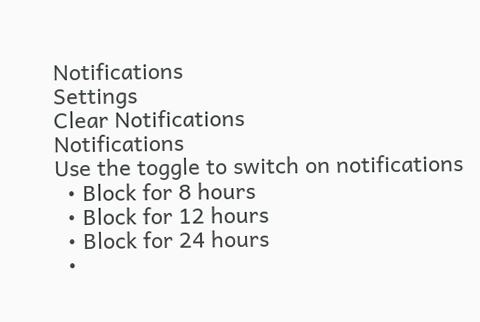Notifications
Settings
Clear Notifications
Notifications
Use the toggle to switch on notifications
  • Block for 8 hours
  • Block for 12 hours
  • Block for 24 hours
  •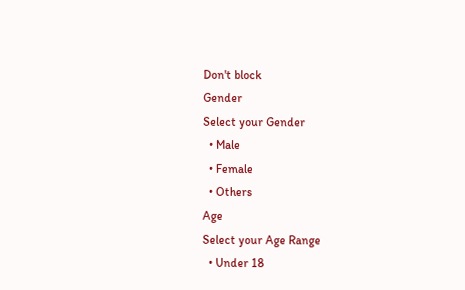Don't block
Gender
Select your Gender
  • Male
  • Female
  • Others
Age
Select your Age Range
  • Under 18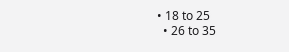• 18 to 25
  • 26 to 35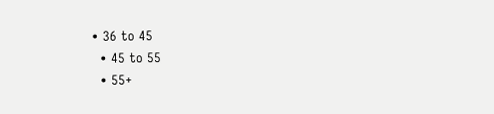• 36 to 45
  • 45 to 55
  • 55+